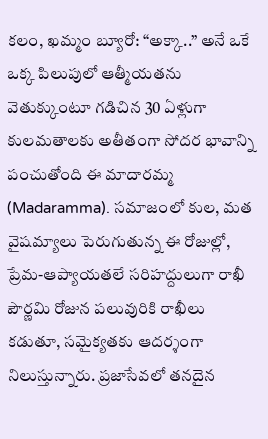కలం, ఖమ్మం బ్యూరో: “అక్కా..” అనే ఒకే ఒక్క పిలుపులో ఆత్మీయతను వెతుక్కుంటూ గడిచిన 30 ఏళ్లుగా కులమతాలకు అతీతంగా సోదర భావాన్ని పంచుతోంది ఈ మాదారమ్మ (Madaramma). సమాజంలో కుల, మత వైషమ్యాలు పెరుగుతున్న ఈ రోజుల్లో, ప్రేమ-ఆప్యాయతలే సరిహద్దులుగా రాఖీ పౌర్ణమి రోజున పలువురికి రాఖీలు కడుతూ, సమైక్యతకు ఆదర్శంగా నిలుస్తున్నారు. ప్రజాసేవలో తనదైన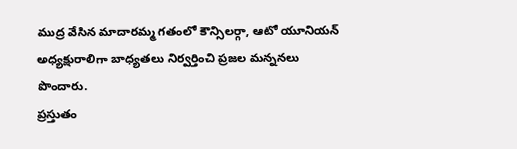ముద్ర వేసిన మాదారమ్మ గతంలో కౌన్సిలర్గా, ఆటో యూనియన్ అధ్యక్షురాలిగా బాధ్యతలు నిర్వర్తించి ప్రజల మన్ననలు పొందారు.
ప్రస్తుతం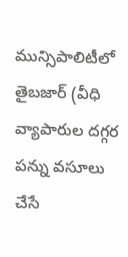మున్సిపాలిటీలో తైబజార్ (వీధి వ్యాపారుల దగ్గర పన్ను వసూలు చేసే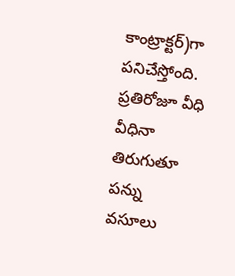కాంట్రాక్టర్)గా పనిచేస్తోంది. ప్రతిరోజూ వీధి వీధినా తిరుగుతూ పన్ను వసూలు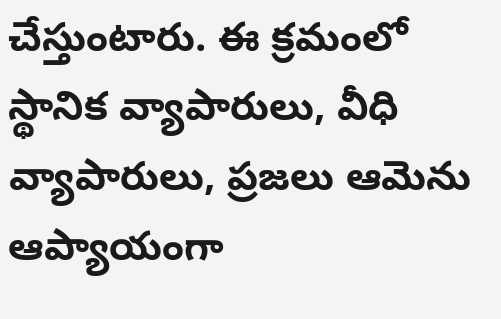చేస్తుంటారు. ఈ క్రమంలో స్థానిక వ్యాపారులు, వీధి వ్యాపారులు, ప్రజలు ఆమెను ఆప్యాయంగా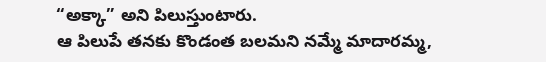“అక్కా” అని పిలుస్తుంటారు.
ఆ పిలుపే తనకు కొండంత బలమని నమ్మే మాదారమ్మ,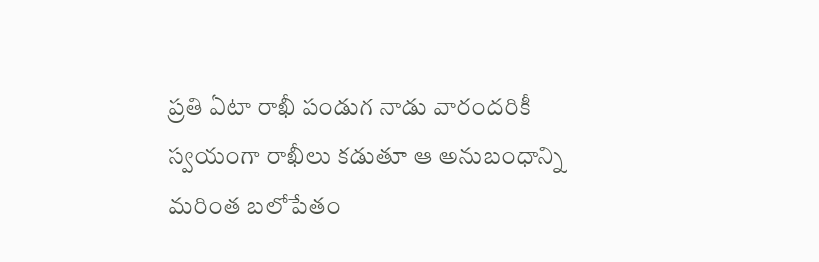ప్రతి ఏటా రాఖీ పండుగ నాడు వారందరికీ స్వయంగా రాఖీలు కడుతూ ఆ అనుబంధాన్ని మరింత బలోపేతం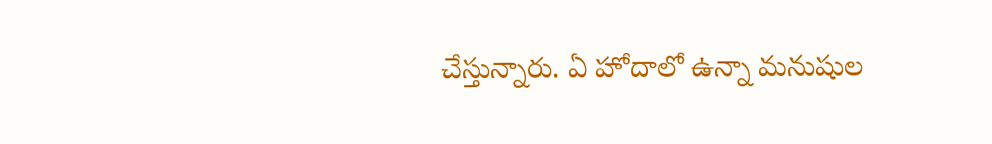చేస్తున్నారు. ఏ హోదాలో ఉన్నా మనుషుల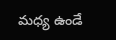మధ్య ఉండే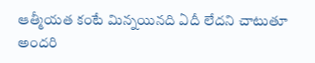ఆత్మీయత కంటే మిన్నయినది ఏదీ లేదని చాటుతూ అందరి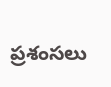ప్రశంసలు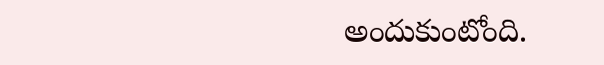అందుకుంటోంది.